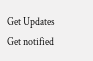Get Updates
Get notified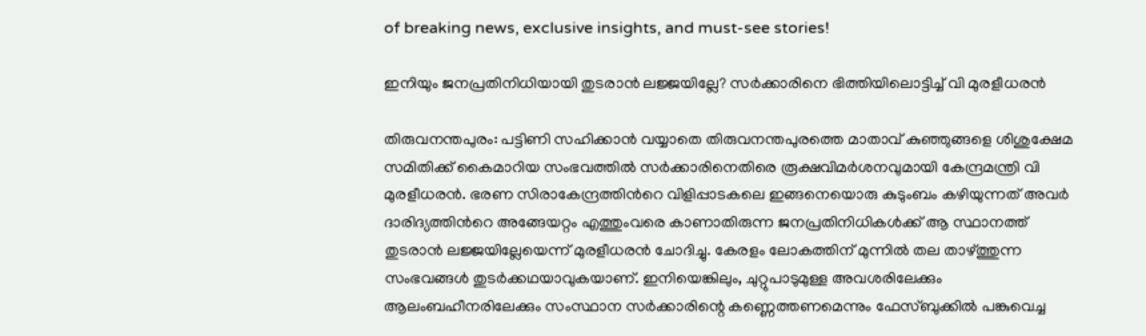of breaking news, exclusive insights, and must-see stories!

ഇനിയും ജനപ്രതിനിധിയായി തുടരാന്‍ ലജ്ജയില്ലേ? സര്‍ക്കാരിനെ ഭിത്തിയിലൊട്ടിച്ച് വി മുരളീധരന്‍

തിരുവനന്തപുരം: പട്ടിണി സഹിക്കാൻ വയ്യാതെ തിരുവനന്തപുരത്തെ മാതാവ് കുഞ്ഞുങ്ങളെ ശിശുക്ഷേമ സമിതിക്ക് കൈമാറിയ സംഭവത്തില്‍ സര്‍ക്കാരിനെതിരെ രൂക്ഷവിമര്‍ശനവുമായി കേന്ദ്രമന്ത്രി വി മുരളീധരന്‍. ഭരണ സിരാകേന്ദ്രത്തിന്‍റെ വിളിപ്പാടകലെ ഇങ്ങനെയൊരു കുടുംബം കഴിയുന്നത് അവർ ദാരിദ്യത്തിന്‍റെ അങ്ങേയറ്റം എത്തുംവരെ കാണാതിരുന്ന ജനപ്രതിനിധികൾക്ക് ആ സ്ഥാനത്ത് തുടരാൻ ലജ്ജയില്ലേയെന്ന് മുരളീധരന്‍ ചോദിച്ചു. കേരളം ലോകത്തിന് മുന്നിൽ തല താഴ്ത്തുന്ന സംഭവങ്ങൾ തുടർക്കഥയാവുകയാണ്. ഇനിയെങ്കിലും, ചുറ്റുപാടുമുള്ള അവശരിലേക്കും ആലംബഹീനരിലേക്കും സംസ്ഥാന സർക്കാരിന്റെ കണ്ണെത്തണമെന്നും ഫേസ്ബുക്കില്‍ പങ്കുവെച്ച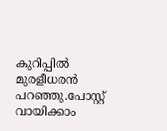കുറിപ്പില്‍ മുരളീധരന്‍ പറഞ്ഞു.പോസ്റ്റ് വായിക്കാം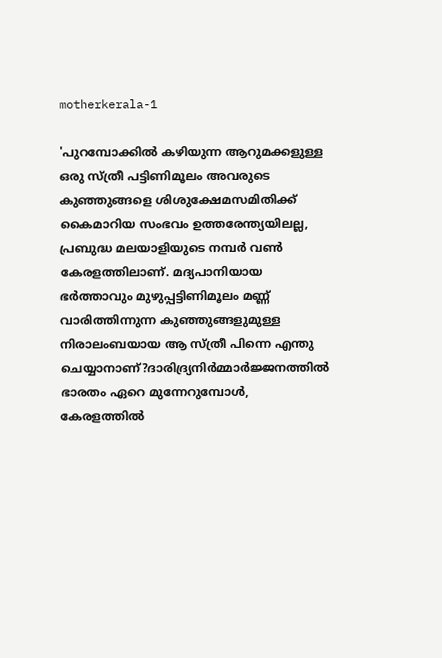motherkerala-1

'പുറമ്പോക്കിൽ കഴിയുന്ന ആറുമക്കളുള്ള ഒരു സ്ത്രീ പട്ടിണിമൂലം അവരുടെ കുഞ്ഞുങ്ങളെ ശിശുക്ഷേമസമിതിക്ക് കൈമാറിയ സംഭവം ഉത്തരേന്ത്യയിലല്ല, പ്രബുദ്ധ മലയാളിയുടെ നമ്പർ വൺ കേരളത്തിലാണ്. മദ്യപാനിയായ ഭർത്താവും മുഴുപ്പട്ടിണിമൂലം മണ്ണ് വാരിത്തിന്നുന്ന കുഞ്ഞുങ്ങളുമുള്ള നിരാലംബയായ ആ സ്ത്രീ പിന്നെ എന്തു ചെയ്യാനാണ്?ദാരിദ്ര്യനിർമ്മാർജ്ജനത്തിൽ ഭാരതം ഏറെ മുന്നേറുമ്പോൾ, കേരളത്തിൽ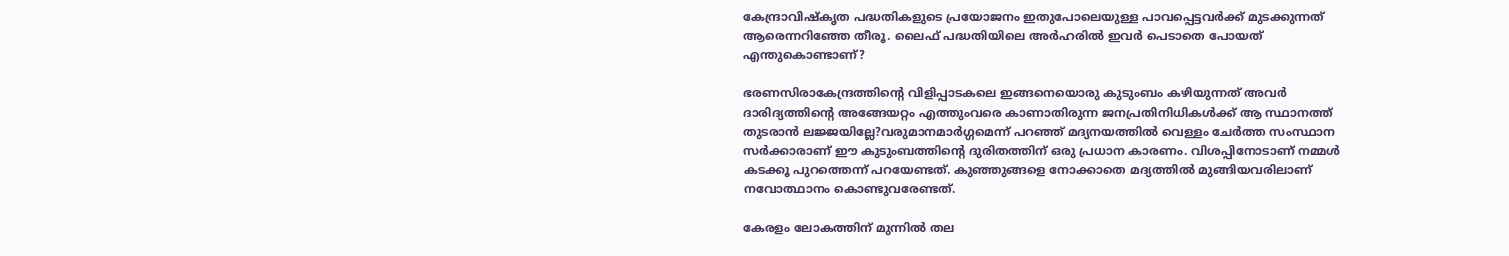കേന്ദ്രാവിഷ്‌കൃത പദ്ധതികളുടെ പ്രയോജനം ഇതുപോലെയുള്ള പാവപ്പെട്ടവർക്ക് മുടക്കുന്നത് ആരെന്നറിഞ്ഞേ തീരൂ. ലൈഫ് പദ്ധതിയിലെ അർഹരിൽ ഇവർ പെടാതെ പോയത് എന്തുകൊണ്ടാണ്?

ഭരണസിരാകേന്ദ്രത്തിന്റെ വിളിപ്പാടകലെ ഇങ്ങനെയൊരു കുടുംബം കഴിയുന്നത് അവർ ദാരിദ്യത്തിന്റെ അങ്ങേയറ്റം എത്തുംവരെ കാണാതിരുന്ന ജനപ്രതിനിധികൾക്ക് ആ സ്ഥാനത്ത് തുടരാൻ ലജ്ജയില്ലേ?വരുമാനമാർഗ്ഗമെന്ന് പറഞ്ഞ് മദ്യനയത്തിൽ വെള്ളം ചേർത്ത സംസ്ഥാന സർക്കാരാണ് ഈ കുടുംബത്തിന്റെ ദുരിതത്തിന് ഒരു പ്രധാന കാരണം. വിശപ്പിനോടാണ് നമ്മൾ കടക്കൂ പുറത്തെന്ന് പറയേണ്ടത്. കുഞ്ഞുങ്ങളെ നോക്കാതെ മദ്യത്തിൽ മുങ്ങിയവരിലാണ് നവോത്ഥാനം കൊണ്ടുവരേണ്ടത്.

കേരളം ലോകത്തിന് മുന്നിൽ തല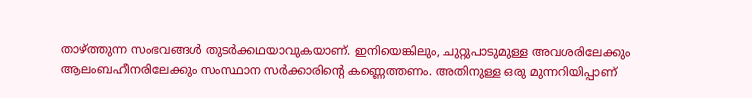താഴ്ത്തുന്ന സംഭവങ്ങൾ തുടർക്കഥയാവുകയാണ്. ഇനിയെങ്കിലും, ചുറ്റുപാടുമുള്ള അവശരിലേക്കും ആലംബഹീനരിലേക്കും സംസ്ഥാന സർക്കാരിന്റെ കണ്ണെത്തണം. അതിനുള്ള ഒരു മുന്നറിയിപ്പാണ്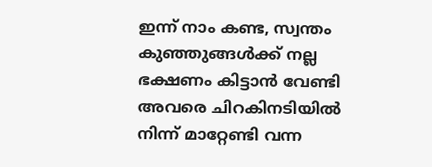ഇന്ന് നാം കണ്ട, സ്വന്തം കുഞ്ഞുങ്ങൾക്ക് നല്ല ഭക്ഷണം കിട്ടാൻ വേണ്ടി അവരെ ചിറകിനടിയിൽ നിന്ന് മാറ്റേണ്ടി വന്ന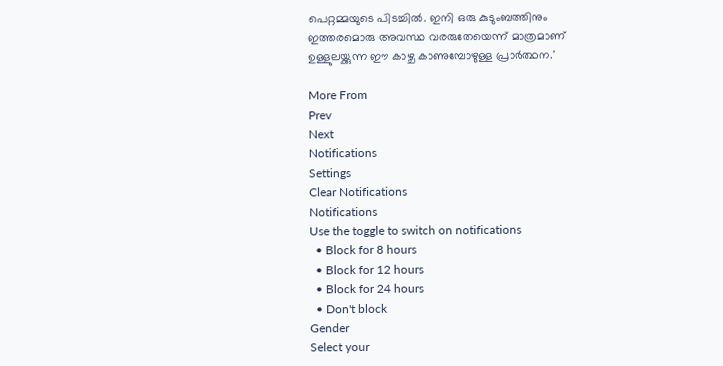പെറ്റമ്മയുടെ പിടച്ചിൽ. ഇനി ഒരു കുടുംബത്തിനും ഇത്തരമൊരു അവസ്ഥ വരരുതേയെന്ന് മാത്രമാണ് ഉള്ളുലയ്ക്കുന്ന ഈ കാഴ്ച കാണുമ്പോഴുള്ള പ്രാർത്ഥന.'

More From
Prev
Next
Notifications
Settings
Clear Notifications
Notifications
Use the toggle to switch on notifications
  • Block for 8 hours
  • Block for 12 hours
  • Block for 24 hours
  • Don't block
Gender
Select your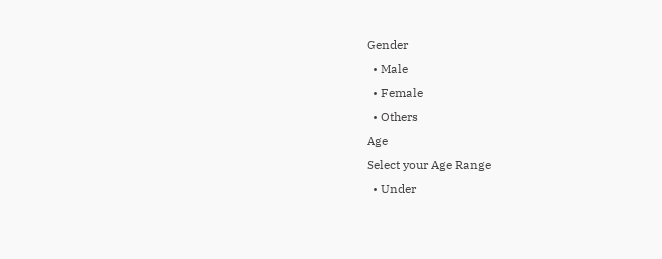Gender
  • Male
  • Female
  • Others
Age
Select your Age Range
  • Under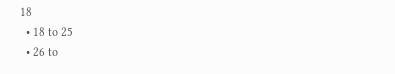18
  • 18 to 25
  • 26 to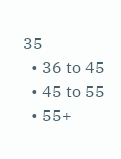35
  • 36 to 45
  • 45 to 55
  • 55+